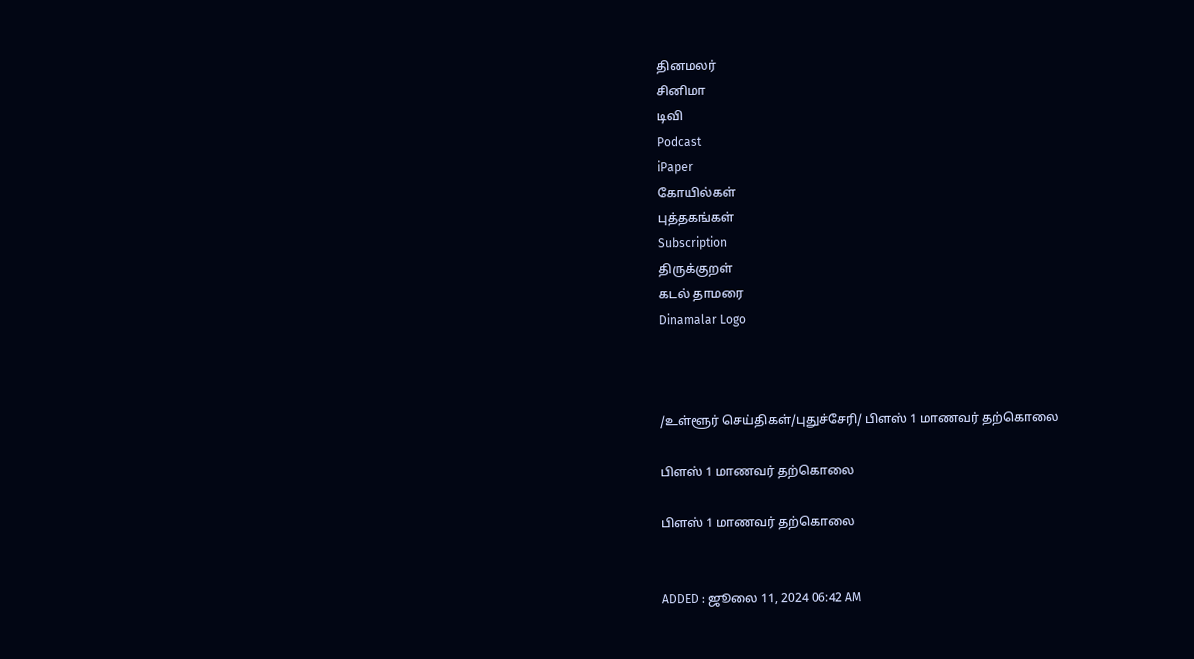தினமலர்
சினிமா
டிவி
Podcast
iPaper
கோயில்கள்
புத்தகங்கள்
Subscription
திருக்குறள்
கடல் தாமரை
Dinamalar Logo



/உள்ளூர் செய்திகள்/புதுச்சேரி/ பிளஸ் 1 மாணவர் தற்கொலை

பிளஸ் 1 மாணவர் தற்கொலை

பிளஸ் 1 மாணவர் தற்கொலை


ADDED : ஜூலை 11, 2024 06:42 AM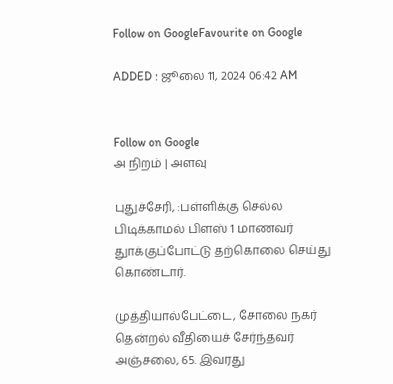Follow on GoogleFavourite on Google

ADDED : ஜூலை 11, 2024 06:42 AM


Follow on Google
அ நிறம் | அளவு

புதுச்சேரி, :பள்ளிக்கு செல்ல பிடிக்காமல் பிளஸ் 1 மாணவர் துாக்குப்போட்டு தற்கொலை செய்து கொண்டார்.

முத்தியால்பேட்டை, சோலை நகர் தென்றல் வீதியைச் சேர்ந்தவர் அஞ்சலை, 65. இவரது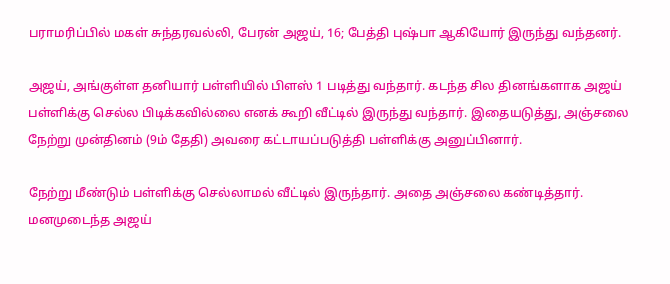பராமரிப்பில் மகள் சுந்தரவல்லி, பேரன் அஜய், 16; பேத்தி புஷ்பா ஆகியோர் இருந்து வந்தனர்.

அஜய், அங்குள்ள தனியார் பள்ளியில் பிளஸ் 1 படித்து வந்தார். கடந்த சில தினங்களாக அஜய் பள்ளிக்கு செல்ல பிடிக்கவில்லை எனக் கூறி வீட்டில் இருந்து வந்தார். இதையடுத்து, அஞ்சலை நேற்று முன்தினம் (9ம் தேதி) அவரை கட்டாயப்படுத்தி பள்ளிக்கு அனுப்பினார்.

நேற்று மீண்டும் பள்ளிக்கு செல்லாமல் வீட்டில் இருந்தார். அதை அஞ்சலை கண்டித்தார். மனமுடைந்த அஜய்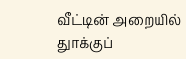வீட்டின் அறையில் துாக்குப்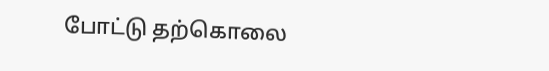போட்டு தற்கொலை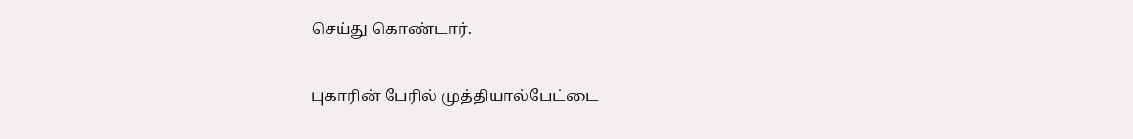செய்து கொண்டார்.

புகாரின் பேரில் முத்தியால்பேட்டை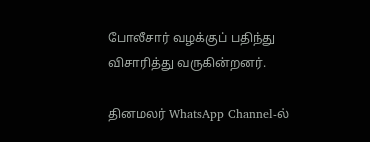போலீசார் வழக்குப் பதிந்து விசாரித்து வருகின்றனர்.

தினமலர் WhatsApp Channel-ல்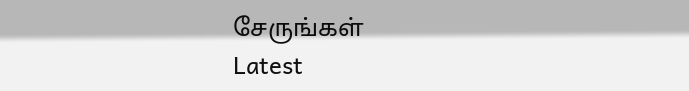சேருங்கள்
Latest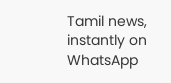Tamil news, instantly on WhatsApp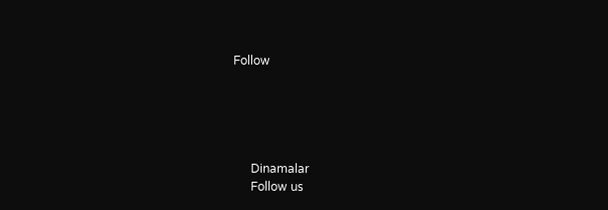Follow





      Dinamalar
      Follow us